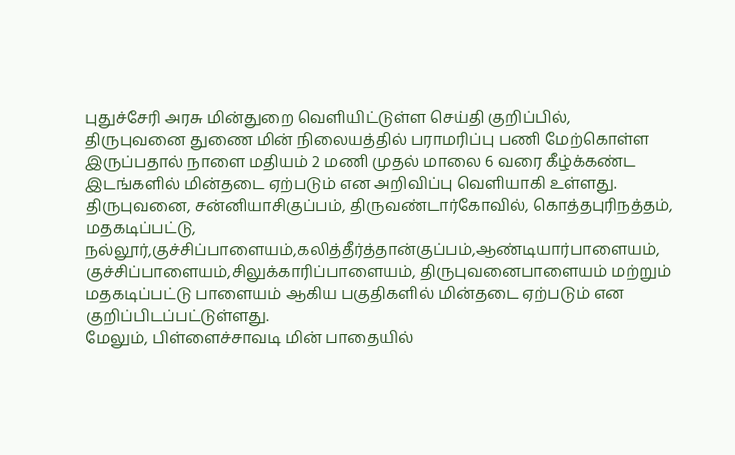புதுச்சேரி அரசு மின்துறை வெளியிட்டுள்ள செய்தி குறிப்பில்,
திருபுவனை துணை மின் நிலையத்தில் பராமரிப்பு பணி மேற்கொள்ள இருப்பதால் நாளை மதியம் 2 மணி முதல் மாலை 6 வரை கீழ்க்கண்ட இடங்களில் மின்தடை ஏற்படும் என அறிவிப்பு வெளியாகி உள்ளது.
திருபுவனை, சன்னியாசிகுப்பம், திருவண்டார்கோவில், கொத்தபுரிநத்தம், மதகடிப்பட்டு, நல்லூர்,குச்சிப்பாளையம்,கலித்தீர்த்தான்குப்பம்,ஆண்டியார்பாளையம், குச்சிப்பாளையம்,சிலுக்காரிப்பாளையம், திருபுவனைபாளையம் மற்றும் மதகடிப்பட்டு பாளையம் ஆகிய பகுதிகளில் மின்தடை ஏற்படும் என குறிப்பிடப்பட்டுள்ளது.
மேலும், பிள்ளைச்சாவடி மின் பாதையில்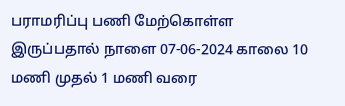பராமரிப்பு பணி மேற்கொள்ள இருப்பதால் நாளை 07-06-2024 காலை 10 மணி முதல் 1 மணி வரை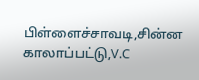பிள்ளைச்சாவடி,சின்ன காலாப்பட்டு,V.C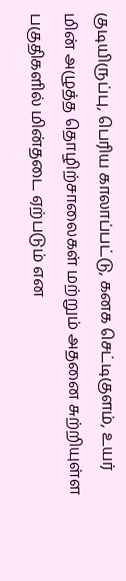குடியிருப்பு, பெரிய காலாப்பட்டு, கனக செட்டிகுளம், உயர் மின் அழுத்த தொழிற்சாலைகள் மற்றும் அதனை சுற்றியுள்ள பகுதிகளில் மின்தடை ஏற்படும் என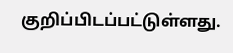குறிப்பிடப்பட்டுள்ளது.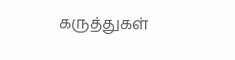கருத்துகள்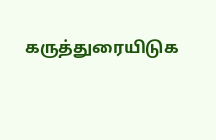கருத்துரையிடுக